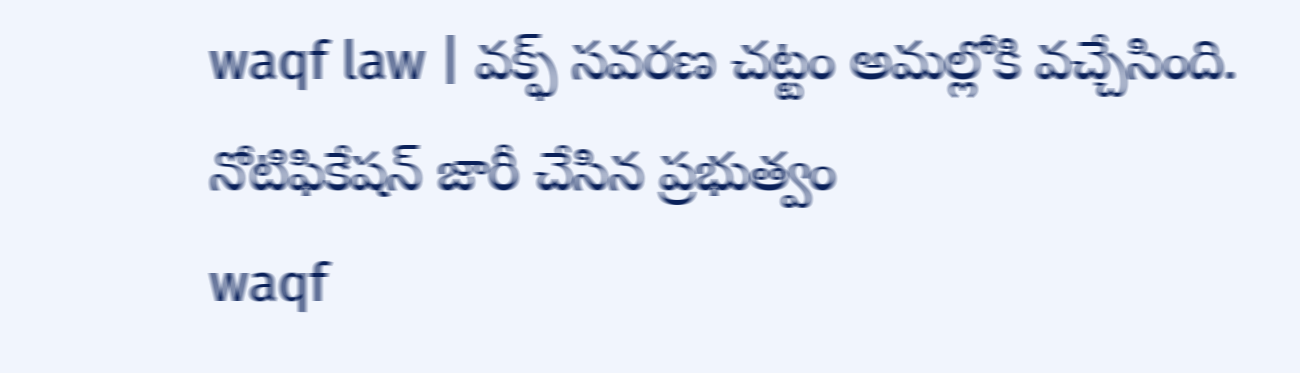waqf law | వక్ఫ్ సవరణ చట్టం అమల్లోకి వచ్చేసింది. నోటిఫికేషన్ జారీ చేసిన ప్రభుత్వం
waqf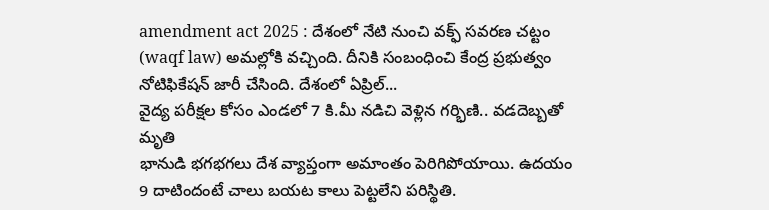amendment act 2025 : దేశంలో నేటి నుంచి వక్ఫ్ సవరణ చట్టం (waqf law) అమల్లోకి వచ్చింది. దీనికి సంబంధించి కేంద్ర ప్రభుత్వం నోటిఫికేషన్ జారీ చేసింది. దేశంలో ఏప్రిల్...
వైద్య పరీక్షల కోసం ఎండలో 7 కి.మీ నడిచి వెళ్లిన గర్భిణి.. వడదెబ్బతో మృతి
భానుడి భగభగలు దేశ వ్యాప్తంగా అమాంతం పెరిగిపోయాయి. ఉదయం 9 దాటిందంటే చాలు బయట కాలు పెట్టలేని పరిస్థితి.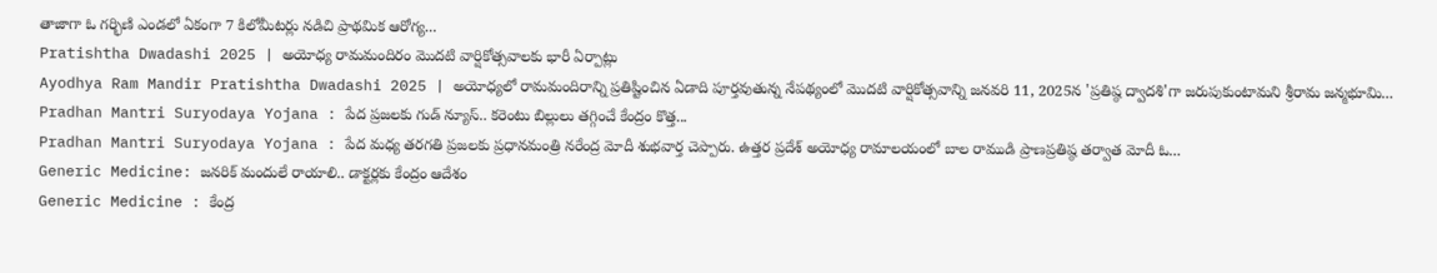తాజాగా ఓ గర్భిణి ఎండలో ఏకంగా 7 కిలోమీటర్లు నడిచి ప్రాథమిక ఆరోగ్య...
Pratishtha Dwadashi 2025 | అయోధ్య రామమందిరం మొదటి వార్షికోత్సవాలకు భారీ ఏర్పాట్లు
Ayodhya Ram Mandir Pratishtha Dwadashi 2025 | అయోధ్యలో రామమందిరాన్ని ప్రతిష్టించిన ఏడాది పూర్తవుతున్న నేపథ్యంలో మొదటి వార్షికోత్సవాన్ని జనవరి 11, 2025న 'ప్రతిష్ఠ ద్వాదశి'గా జరుపుకుంటామని శ్రీరామ జన్మభూమి...
Pradhan Mantri Suryodaya Yojana : పేద ప్రజలకు గుడ్ న్యూస్.. కరెంటు బిల్లులు తగ్గించే కేంద్రం కొత్త...
Pradhan Mantri Suryodaya Yojana : పేద మధ్య తరగతి ప్రజలకు ప్రధానమంత్రి నరేంద్ర మోదీ శుభవార్త చెప్పారు. ఉత్తర ప్రదేశ్ అయోధ్య రామాలయంలో బాల రాముడి ప్రాణప్రతిష్ఠ తర్వాత మోదీ ఓ...
Generic Medicine: జనరిక్ మందులే రాయాలి.. డాక్టర్లకు కేంద్రం ఆదేశం
Generic Medicine : కేంద్ర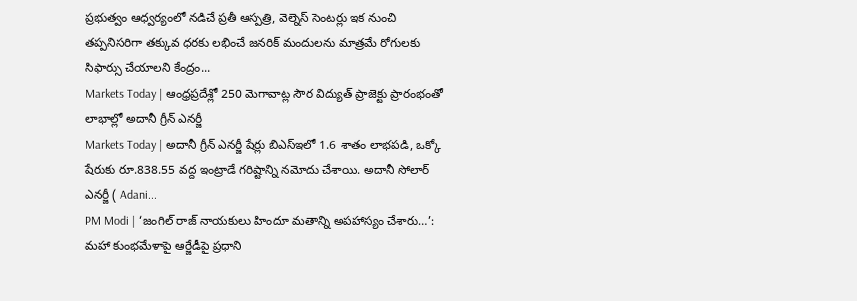ప్రభుత్వం ఆధ్వర్యంలో నడిచే ప్రతీ ఆస్పత్రి, వెల్నెస్ సెంటర్లు ఇక నుంచి తప్పనిసరిగా తక్కువ ధరకు లభించే జనరిక్ మందులను మాత్రమే రోగులకు సిఫార్సు చేయాలని కేంద్రం...
Markets Today | ఆంధ్రప్రదేశ్లో 250 మెగావాట్ల సౌర విద్యుత్ ప్రాజెక్టు ప్రారంభంతో లాభాల్లో అదానీ గ్రీన్ ఎనర్జీ
Markets Today | అదానీ గ్రీన్ ఎనర్జీ షేర్లు బిఎస్ఇలో 1.6 శాతం లాభపడి, ఒక్కో షేరుకు రూ.838.55 వద్ద ఇంట్రాడే గరిష్టాన్ని నమోదు చేశాయి. అదానీ సోలార్ ఎనర్జీ ( Adani...
PM Modi | ‘జంగిల్ రాజ్ నాయకులు హిందూ మతాన్ని అపహాస్యం చేశారు…’:
మహా కుంభమేళాపై ఆర్జేడీపై ప్రధాని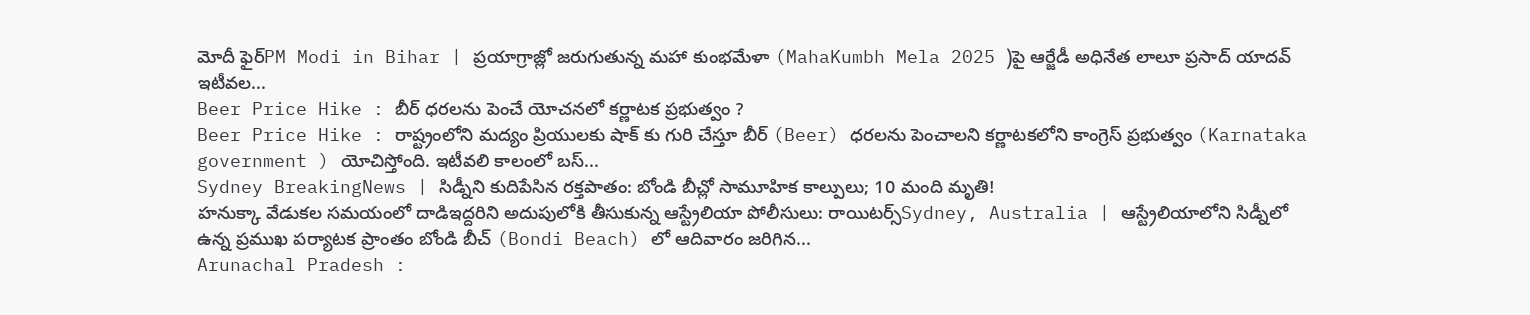మోదీ ఫైర్PM Modi in Bihar | ప్రయాగ్రాజ్లో జరుగుతున్న మహా కుంభమేళా (MahaKumbh Mela 2025 )పై ఆర్జేడీ అధినేత లాలూ ప్రసాద్ యాదవ్ ఇటీవల...
Beer Price Hike : బీర్ ధరలను పెంచే యోచనలో కర్ణాటక ప్రభుత్వం ?
Beer Price Hike : రాష్ట్రంలోని మద్యం ప్రియులకు షాక్ కు గురి చేస్తూ బీర్ (Beer) ధరలను పెంచాలని కర్ణాటకలోని కాంగ్రెస్ ప్రభుత్వం (Karnataka government ) యోచిస్తోంది. ఇటీవలి కాలంలో బస్...
Sydney BreakingNews | సిడ్నీని కుదిపేసిన రక్తపాతం: బోండి బీచ్లో సామూహిక కాల్పులు; 10 మంది మృతి!
హనుక్కా వేడుకల సమయంలో దాడిఇద్దరిని అదుపులోకి తీసుకున్న ఆస్ట్రేలియా పోలీసులు: రాయిటర్స్Sydney, Australia | ఆస్ట్రేలియాలోని సిడ్నీలో ఉన్న ప్రముఖ పర్యాటక ప్రాంతం బోండి బీచ్ (Bondi Beach) లో ఆదివారం జరిగిన...
Arunachal Pradesh :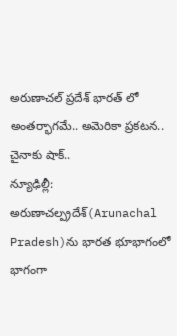అరుణాచల్ ప్రదేశ్ భారత్ లో అంతర్భాగమే.. అమెరికా ప్రకటన.. చైనాకు షాక్..
న్యూఢిల్లీ: అరుణాచల్ప్రదేశ్(Arunachal Pradesh)ను భారత భూభాగంలో భాగంగా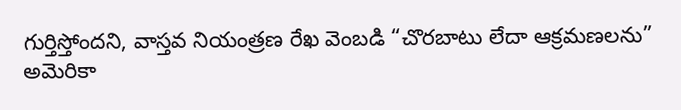గుర్తిస్తోందని, వాస్తవ నియంత్రణ రేఖ వెంబడి “చొరబాటు లేదా ఆక్రమణలను” అమెరికా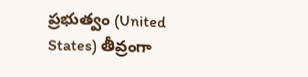ప్రభుత్వం (United States) తీవ్రంగా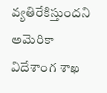వ్యతిరేకిస్తుందని అమెరికా విదేశాంగ శాఖ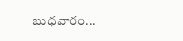బుధవారం...